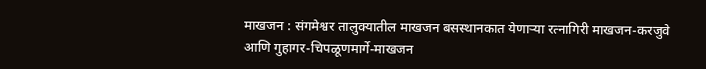माखजन : संगमेश्वर तालुक्यातील माखजन बसस्थानकात येणाऱ्या रत्नागिरी माखजन-करजुवे आणि गुहागर-चिपळूणमार्गे-माखजन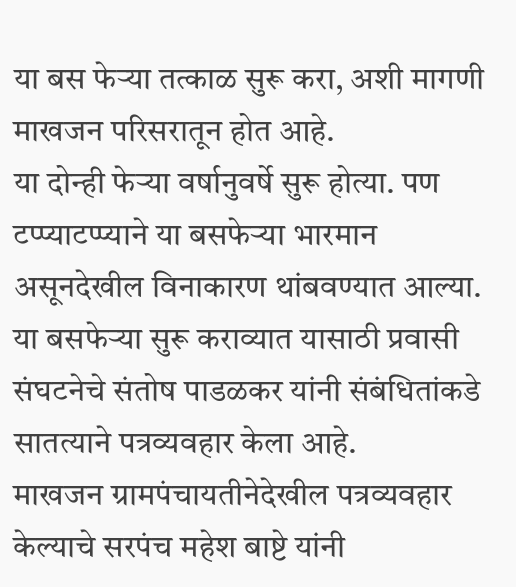या बस फेऱ्या तत्काळ सुरू करा, अशी मागणी माखजन परिसरातून होत आहे.
या दोन्ही फेऱ्या वर्षानुवर्षे सुरू होत्या. पण टप्प्याटप्प्याने या बसफेऱ्या भारमान असूनदेखील विनाकारण थांबवण्यात आल्या. या बसफेऱ्या सुरू कराव्यात यासाठी प्रवासी संघटनेचे संतोष पाडळकर यांनी संबंधितांकडे सातत्याने पत्रव्यवहार केला आहे.
माखजन ग्रामपंचायतीनेदेखील पत्रव्यवहार केल्याचे सरपंच महेश बाष्टे यांनी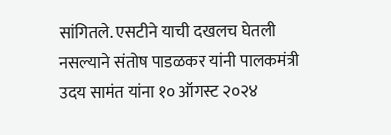सांगितले. एसटीने याची दखलच घेतली नसल्याने संतोष पाडळकर यांनी पालकमंत्री उदय सामंत यांना १० ऑगस्ट २०२४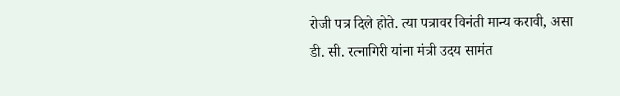रोजी पत्र दिले होते. त्या पत्रावर विनंती मान्य करावी, असा डी. सी. रत्नागिरी यांना मंत्री उदय सामंत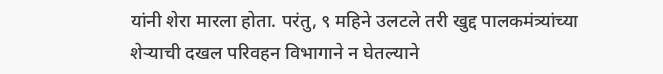यांनी शेरा मारला होता. परंतु, ९ महिने उलटले तरी खुद्द पालकमंत्र्यांच्या शेऱ्याची दखल परिवहन विभागाने न घेतल्याने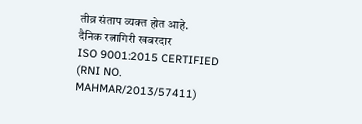तीव्र संताप व्यक्त होत आहे.
दैनिक रत्नागिरी खबरदार
ISO 9001:2015 CERTIFIED
(RNI NO. MAHMAR/2013/57411)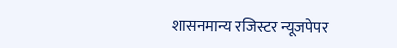शासनमान्य रजिस्टर न्यूजपेपर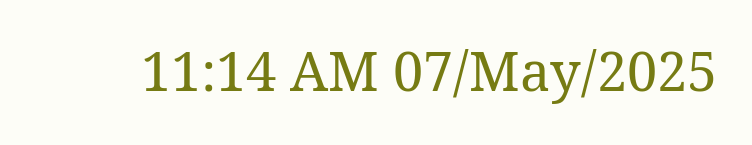11:14 AM 07/May/2025